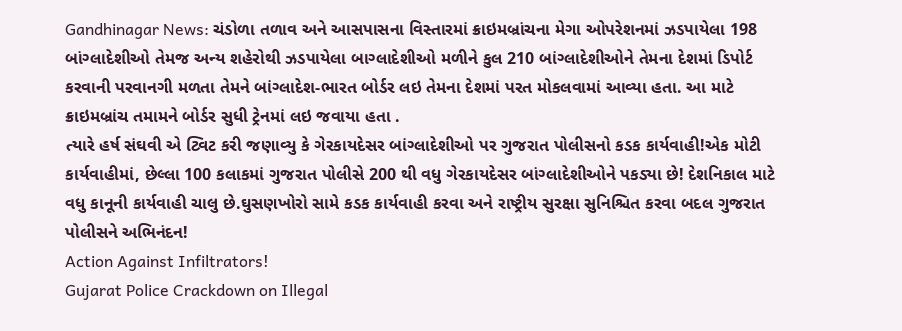Gandhinagar News: ચંડોળા તળાવ અને આસપાસના વિસ્તારમાં ક્રાઇમબ્રાંચના મેગા ઓપરેશનમાં ઝડપાયેલા 198 બાંગ્લાદેશીઓ તેમજ અન્ય શહેરોથી ઝડપાયેલા બાગ્લાદેશીઓ મળીને કુલ 210 બાંગ્લાદેશીઓને તેમના દેશમાં ડિપોર્ટ કરવાની પરવાનગી મળતા તેમને બાંગ્લાદેશ-ભારત બોર્ડર લઇ તેમના દેશમાં પરત મોકલવામાં આવ્યા હતા. આ માટે ક્રાઇમબ્રાંચ તમામને બોર્ડર સુધી ટ્રેનમાં લઇ જવાયા હતા .
ત્યારે હર્ષ સંઘવી એ ટ્વિટ કરી જણાવ્યુ કે ગેરકાયદેસર બાંગ્લાદેશીઓ પર ગુજરાત પોલીસનો કડક કાર્યવાહી!એક મોટી કાર્યવાહીમાં, છેલ્લા 100 કલાકમાં ગુજરાત પોલીસે 200 થી વધુ ગેરકાયદેસર બાંગ્લાદેશીઓને પકડ્યા છે! દેશનિકાલ માટે વધુ કાનૂની કાર્યવાહી ચાલુ છે.ઘુસણખોરો સામે કડક કાર્યવાહી કરવા અને રાષ્ટ્રીય સુરક્ષા સુનિશ્ચિત કરવા બદલ ગુજરાત પોલીસને અભિનંદન!
Action Against Infiltrators!
Gujarat Police Crackdown on Illegal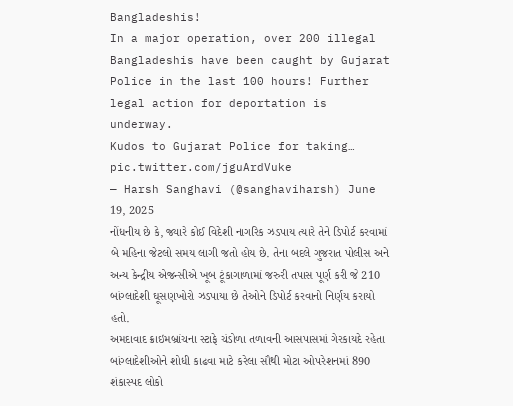Bangladeshis!
In a major operation, over 200 illegal Bangladeshis have been caught by Gujarat Police in the last 100 hours! Further legal action for deportation is underway.
Kudos to Gujarat Police for taking… pic.twitter.com/jguArdVuke
— Harsh Sanghavi (@sanghaviharsh) June 19, 2025
નોંધનીય છે કે, જ્યારે કોઈ વિદેશી નાગરિક ઝડપાય ત્યારે તેને ડિપોર્ટ કરવામાં બે મહિના જેટલો સમય લાગી જતો હોય છે. તેના બદલે ગુજરાત પોલીસ અને અન્ય કેન્દ્રીય એજન્સીએ ખૂબ ટૂંકાગાળામાં જરુરી તપાસ પૂર્ણ કરી જે 210 બાંગ્લાદેશી ઘૂસણખોરો ઝડપાયા છે તેઓને ડિપોર્ટ કરવાનો નિર્ણય કરાયો હતો.
અમદાવાદ ક્રાઇમબ્રાંચના સ્ટાફે ચંડોળા તળાવની આસપાસમાં ગેરકાયદે રહેતા બાંગ્લાદેશીઓને શોધી કાઢવા માટે કરેલા સૌથી મોટા ઓપરેશનમાં 890 શંકાસ્પદ લોકો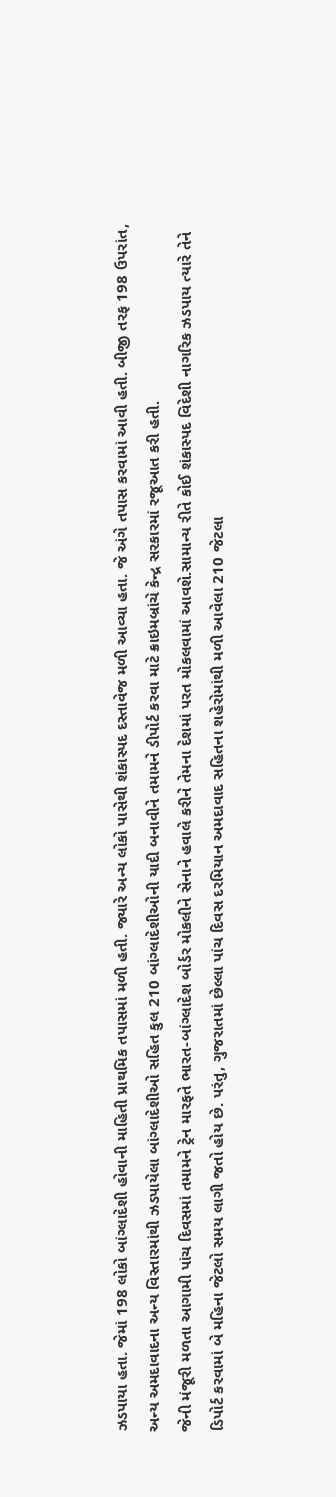ઝડપાયા હતા. જેમાં 198 લોકો બાંગ્લાદેશી હોવાની માહિતી પ્રાથમિક તપાસમાં મળી હતી. જ્યારે અન્ય લોકો પાસેથી શંકાસ્પદ દસ્તાવેજ મળી આવ્યા હતા. જે અંગે તપાસ કરવામાં આવી હતી. બીજી તરફ 198 ઉપરાંત, અન્ય અમદાવાદના અન્ય વિસ્તારમાંથી ઝડપાયેલા બાંગ્લાદેશીઓ સહિત કુલ 210 બાંગ્લાદેશીઓની યાદી બનાવીને તમામને ડીપોર્ટ કરવા માટે ક્રાઇમબ્રાંચે કેન્દ્ર સરકારમાં રજૂઆત કરી હતી.
જેની મંજૂરી મળતા આગામી પાંચ દિવસમાં તમામને ટ્રેન મારફતે ભારત-બાંગ્લાદેશ બોર્ડર મોકલીને સેનાને હવાલે કરીને તેમના દેશમાં પરત મોકલવામાં આવશે.સામાન્ય રીતે કોઈ શંકાસ્પદ વિદેશી નાગરિક ઝડપાય ત્યારે તેને ડિપોર્ટ કરવામાં બે મહિના જેટલો સમય લાગી જતો હોય છે. પરંતુ, ગુજરાતમાં છેલ્લા પાંચ દિવસ દરમિયાન અમદાવાદ સહિતના શહેરોમાંથી મળી આવેલા 210 જેટલા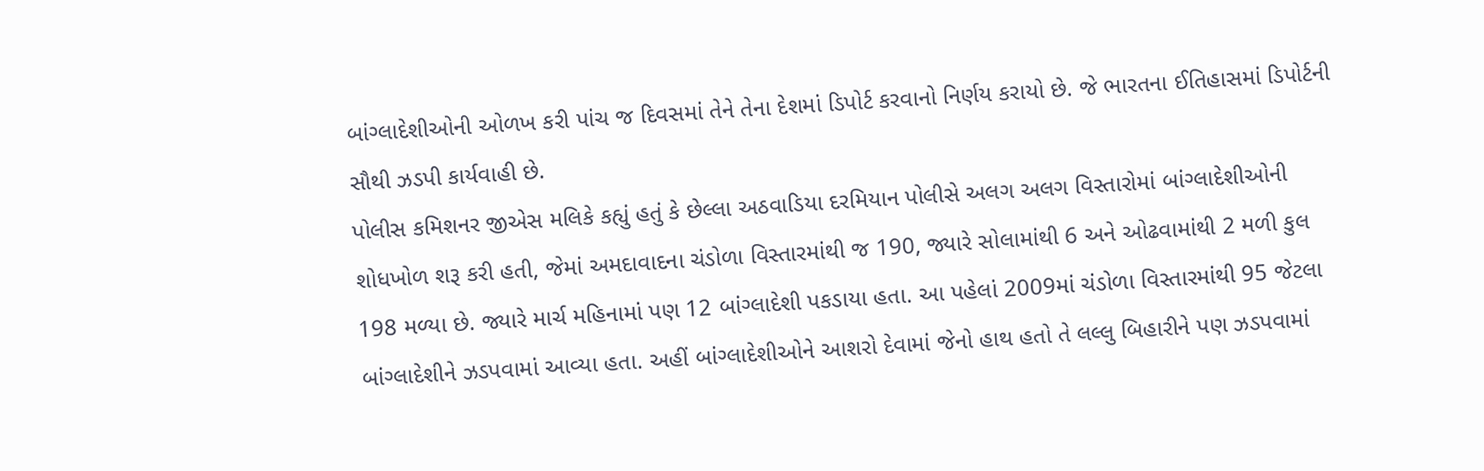બાંગ્લાદેશીઓની ઓળખ કરી પાંચ જ દિવસમાં તેને તેના દેશમાં ડિપોર્ટ કરવાનો નિર્ણય કરાયો છે. જે ભારતના ઈતિહાસમાં ડિપોર્ટની સૌથી ઝડપી કાર્યવાહી છે.
પોલીસ કમિશનર જીએસ મલિકે કહ્યું હતું કે છેલ્લા અઠવાડિયા દરમિયાન પોલીસે અલગ અલગ વિસ્તારોમાં બાંગ્લાદેશીઓની શોધખોળ શરૂ કરી હતી, જેમાં અમદાવાદના ચંડોળા વિસ્તારમાંથી જ 190, જ્યારે સોલામાંથી 6 અને ઓઢવામાંથી 2 મળી કુલ 198 મળ્યા છે. જ્યારે માર્ચ મહિનામાં પણ 12 બાંગ્લાદેશી પકડાયા હતા. આ પહેલાં 2009માં ચંડોળા વિસ્તારમાંથી 95 જેટલા બાંગ્લાદેશીને ઝડપવામાં આવ્યા હતા. અહીં બાંગ્લાદેશીઓને આશરો દેવામાં જેનો હાથ હતો તે લલ્લુ બિહારીને પણ ઝડપવામાં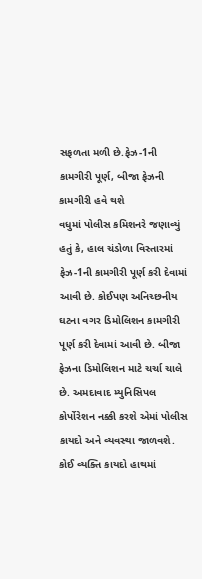સફળતા મળી છે.ફેઝ-1ની કામગીરી પૂર્ણ, બીજા ફેઝની કામગીરી હવે થશે
વધુમાં પોલીસ કમિશનરે જણાવ્યું હતું કે, હાલ ચંડોળા વિસ્તારમાં ફેઝ-1ની કામગીરી પૂર્ણ કરી દેવામાં આવી છે. કોઈપણ અનિચ્છનીય ઘટના વગર ડિમોલિશન કામગીરી પૂર્ણ કરી દેવામાં આવી છે. બીજા ફેઝના ડિમોલિશન માટે ચર્ચા ચાલે છે. અમદાવાદ મ્યુનિસિપલ કોર્પોરેશન નક્કી કરશે એમાં પોલીસ કાયદો અને વ્યવસ્થા જાળવશે. કોઈ વ્યક્તિ કાયદો હાથમાં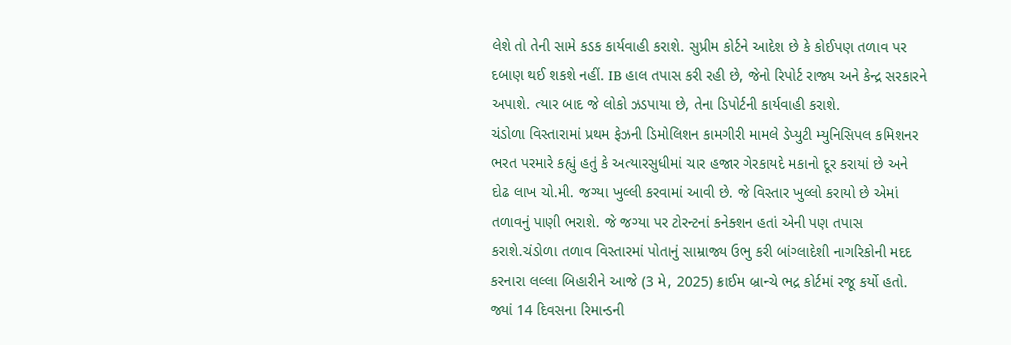લેશે તો તેની સામે કડક કાર્યવાહી કરાશે. સુપ્રીમ કોર્ટને આદેશ છે કે કોઈપણ તળાવ પર દબાણ થઈ શકશે નહીં. IB હાલ તપાસ કરી રહી છે, જેનો રિપોર્ટ રાજ્ય અને કેન્દ્ર સરકારને અપાશે. ત્યાર બાદ જે લોકો ઝડપાયા છે, તેના ડિપોર્ટની કાર્યવાહી કરાશે.
ચંડોળા વિસ્તારામાં પ્રથમ ફેઝની ડિમોલિશન કામગીરી મામલે ડેપ્યુટી મ્યુનિસિપલ કમિશનર ભરત પરમારે કહ્યું હતું કે અત્યારસુધીમાં ચાર હજાર ગેરકાયદે મકાનો દૂર કરાયાં છે અને દોઢ લાખ ચો.મી. જગ્યા ખુલ્લી કરવામાં આવી છે. જે વિસ્તાર ખુલ્લો કરાયો છે એમાં તળાવનું પાણી ભરાશે. જે જગ્યા પર ટોરન્ટનાં કનેક્શન હતાં એની પણ તપાસ કરાશે.ચંડોળા તળાવ વિસ્તારમાં પોતાનું સામ્રાજ્ય ઉભુ કરી બાંગ્લાદેશી નાગરિકોની મદદ કરનારા લલ્લા બિહારીને આજે (3 મે, 2025) ક્રાઈમ બ્રાન્ચે ભદ્ર કોર્ટમાં રજૂ કર્યો હતો. જ્યાં 14 દિવસના રિમાન્ડની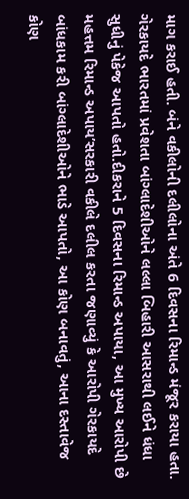માગ કરાઈ હતી. બંને વકીલોની દલીલોના અંતે 6 દિવસના રિમાન્ડ મંજૂર કરાયા હતા.
ગેરકાયદે ભારતમાં પ્રવેશતા બાંગ્લાદેશીઓને લલ્લા બિહારી આસરાથી લઈને ધંધા સુધીનું પેકેજ આપતો હતો.દીકરાને 5 દિવસના રિમાન્ડ અપાયા, આ મુખ્ય આરોપી છે મહત્તમ રિમાન્ડ અપાય’સરકારી વકીલે દલીલ કરતા જણાવ્યું કે આરોપી ગેરકાયદે બાંધકામ કરી બાંગ્લાદેશીઓને ભાડે આપતો, આ કોણ બનાવતું, આના દસ્તાવેજ કોણ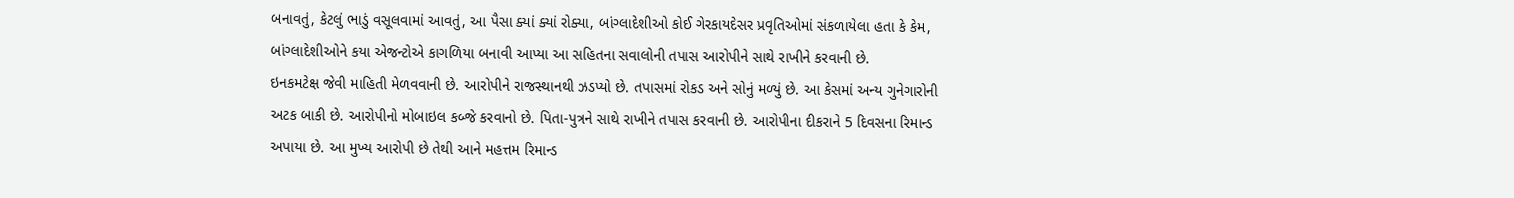બનાવતું, કેટલું ભાડું વસૂલવામાં આવતું, આ પૈસા ક્યાં ક્યાં રોક્યા, બાંગ્લાદેશીઓ કોઈ ગેરકાયદેસર પ્રવૃતિઓમાં સંકળાયેલા હતા કે કેમ, બાંગ્લાદેશીઓને કયા એજન્ટોએ કાગળિયા બનાવી આપ્યા આ સહિતના સવાલોની તપાસ આરોપીને સાથે રાખીને કરવાની છે.
ઇનકમટેક્ષ જેવી માહિતી મેળવવાની છે. આરોપીને રાજસ્થાનથી ઝડપ્યો છે. તપાસમાં રોકડ અને સોનું મળ્યું છે. આ કેસમાં અન્ય ગુનેગારોની અટક બાકી છે. આરોપીનો મોબાઇલ કબ્જે કરવાનો છે. પિતા-પુત્રને સાથે રાખીને તપાસ કરવાની છે. આરોપીના દીકરાને 5 દિવસના રિમાન્ડ અપાયા છે. આ મુખ્ય આરોપી છે તેથી આને મહત્તમ રિમાન્ડ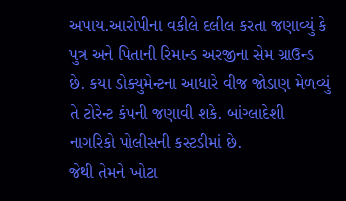અપાય.આરોપીના વકીલે દલીલ કરતા જણાવ્યું કે પુત્ર અને પિતાની રિમાન્ડ અરજીના સેમ ગ્રાઉન્ડ છે. કયા ડોક્યુમેન્ટના આધારે વીજ જોડાણ મેળવ્યું તે ટોરેન્ટ કંપની જણાવી શકે. બાંગ્લાદેશી નાગરિકો પોલીસની કસ્ટડીમાં છે.
જેથી તેમને ખોટા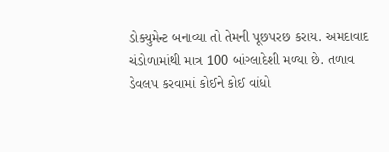ડોક્યુમેન્ટ બનાવ્યા તો તેમની પૂછપરછ કરાય. અમદાવાદ ચંડોળામાંથી માત્ર 100 બાંગ્લાદેશી મળ્યા છે. તળાવ ડેવલપ કરવામાં કોઈને કોઈ વાંધો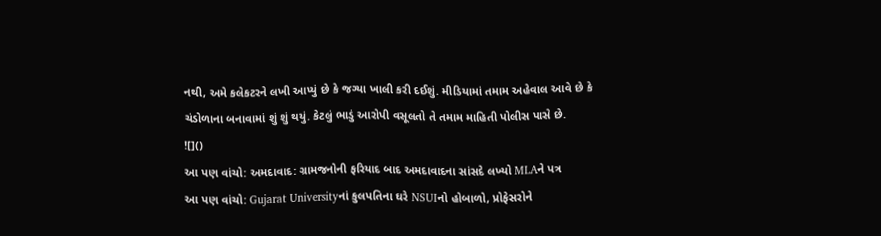નથી, અમે કલેકટરને લખી આપ્યું છે કે જગ્યા ખાલી કરી દઈશું. મીડિયામાં તમામ અહેવાલ આવે છે કે ચંડોળાના બનાવામાં શું શું થયું. કેટલું ભાડું આરોપી વસૂલતો તે તમામ માહિતી પોલીસ પાસે છે.
![]()
આ પણ વાંચો: અમદાવાદ: ગ્રામજનોની ફરિયાદ બાદ અમદાવાદના સાંસદે લખ્યો MLAને પત્ર
આ પણ વાંચો: Gujarat Universityનાં કુલપતિના ઘરે NSUIનો હોબાળો, પ્રોફેસરોને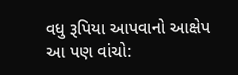વધુ રૂપિયા આપવાનો આક્ષેપ
આ પણ વાંચો: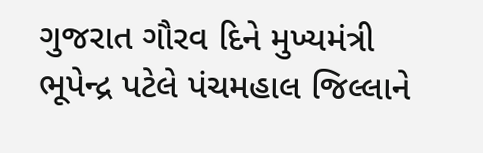ગુજરાત ગૌરવ દિને મુખ્યમંત્રી ભૂપેન્દ્ર પટેલે પંચમહાલ જિલ્લાને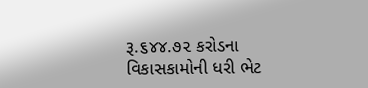રૂ.૬૪૪.૭૨ કરોડના વિકાસકામોની ધરી ભેટ